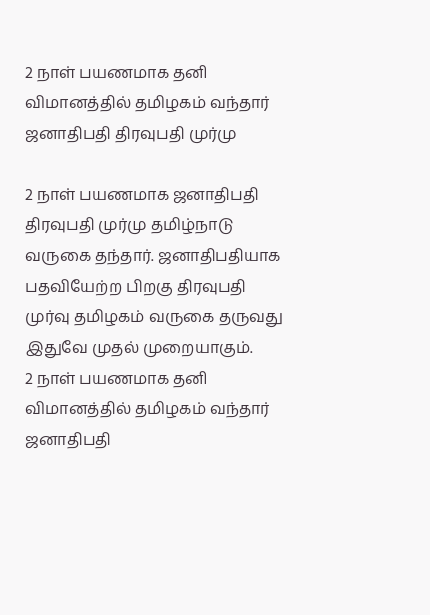2 நாள் பயணமாக தனி விமானத்தில் தமிழகம் வந்தார் ஜனாதிபதி திரவுபதி முர்மு

2 நாள் பயணமாக ஜனாதிபதி திரவுபதி முர்மு தமிழ்நாடு வருகை தந்தார். ஜனாதிபதியாக பதவியேற்ற பிறகு திரவுபதி முர்வு தமிழகம் வருகை தருவது இதுவே முதல் முறையாகும்.
2 நாள் பயணமாக தனி விமானத்தில் தமிழகம் வந்தார் ஜனாதிபதி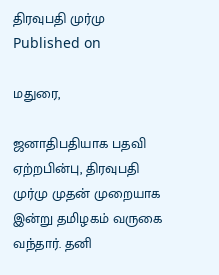திரவுபதி முர்மு
Published on

மதுரை,

ஜனாதிபதியாக பதவி ஏற்றபின்பு, திரவுபதி முர்மு முதன் முறையாக இன்று தமிழகம் வருகை வந்தார். தனி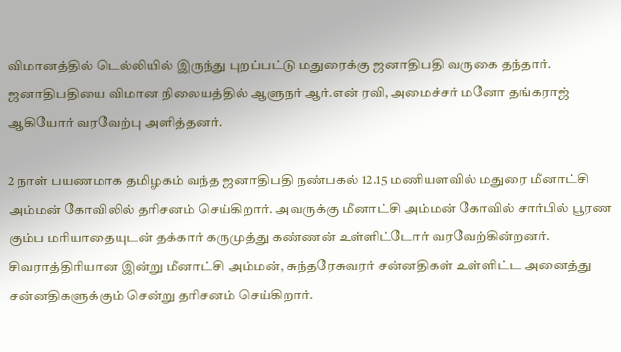விமானத்தில் டெல்லியில் இருந்து புறப்பட்டு மதுரைக்கு ஜனாதிபதி வருகை தந்தார். ஜனாதிபதியை விமான நிலையத்தில் ஆளுநர் ஆர்.என் ரவி, அமைச்சர் மனோ தங்கராஜ் ஆகியோர் வரவேற்பு அளித்தனர்.

2 நாள் பயணமாக தமிழகம் வந்த ஜனாதிபதி நண்பகல் 12.15 மணியளவில் மதுரை மீனாட்சி அம்மன் கோவிலில் தரிசனம் செய்கிறார். அவருக்கு மீனாட்சி அம்மன் கோவில் சார்பில் பூரண கும்ப மரியாதையுடன் தக்கார் கருமுத்து கண்ணன் உள்ளிட்டோர் வரவேற்கின்றனர். சிவராத்திரியான இன்று மீனாட்சி அம்மன், சுந்தரேசுவரர் சன்னதிகள் உள்ளிட்ட அனைத்து சன்னதிகளுக்கும் சென்று தரிசனம் செய்கிறார்.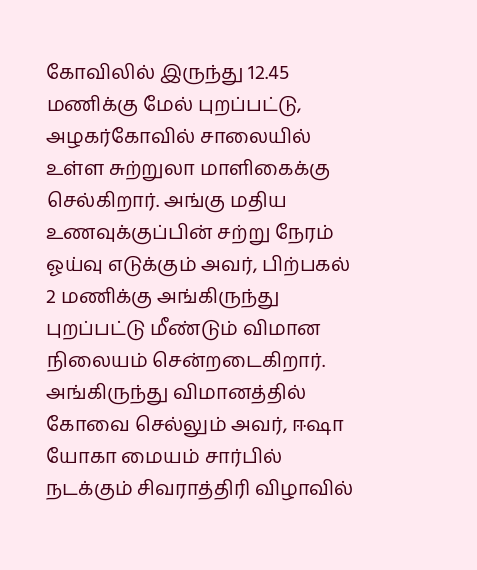கோவிலில் இருந்து 12.45 மணிக்கு மேல் புறப்பட்டு, அழகர்கோவில் சாலையில் உள்ள சுற்றுலா மாளிகைக்கு செல்கிறார். அங்கு மதிய உணவுக்குப்பின் சற்று நேரம் ஓய்வு எடுக்கும் அவர், பிற்பகல் 2 மணிக்கு அங்கிருந்து புறப்பட்டு மீண்டும் விமான நிலையம் சென்றடைகிறார். அங்கிருந்து விமானத்தில் கோவை செல்லும் அவர், ஈஷா யோகா மையம் சார்பில் நடக்கும் சிவராத்திரி விழாவில்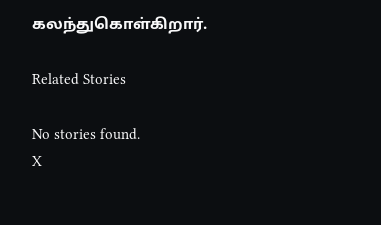கலந்துகொள்கிறார்.

Related Stories

No stories found.
X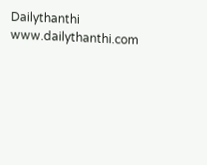Dailythanthi
www.dailythanthi.com